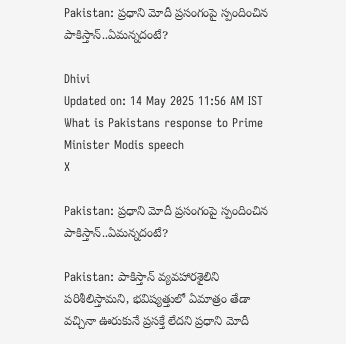Pakistan: ప్రధాని మోదీ ప్రసంగంపై స్పందించిన పాకిస్తాన్..ఏమన్నదంటే?

Dhivi
Updated on: 14 May 2025 11:56 AM IST
What is Pakistans response to Prime Minister Modis speech
X

Pakistan: ప్రధాని మోదీ ప్రసంగంపై స్పందించిన పాకిస్తాన్..ఏమన్నదంటే?

Pakistan: పాకిస్తాన్ వ్యవహారశైలిని పరిశీలిస్తామని, భవిష్యత్తులో ఏమాత్రం తేడా వచ్చినా ఊరుకునే ప్రసక్తే లేదని ప్రధాని మోదీ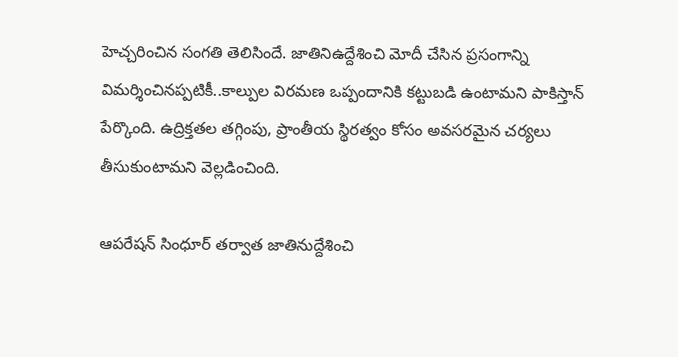హెచ్చరించిన సంగతి తెలిసిందే. జాతినిఉద్దేశించి మోదీ చేసిన ప్రసంగాన్ని విమర్శించినప్పటికీ..కాల్పుల విరమణ ఒప్పందానికి కట్టుబడి ఉంటామని పాకిస్తాన్ పేర్కొంది. ఉద్రిక్తతల తగ్గింపు, ప్రాంతీయ స్థిరత్వం కోసం అవసరమైన చర్యలు తీసుకుంటామని వెల్లడించింది.

ఆపరేషన్ సింధూర్ తర్వాత జాతినుద్దేశించి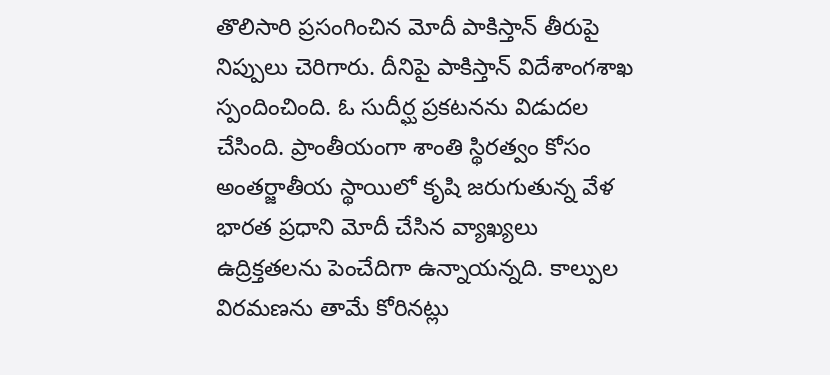తొలిసారి ప్రసంగించిన మోదీ పాకిస్తాన్ తీరుపై నిప్పులు చెరిగారు. దీనిపై పాకిస్తాన్ విదేశాంగశాఖ స్పందించింది. ఓ సుదీర్ఘ ప్రకటనను విడుదల చేసింది. ప్రాంతీయంగా శాంతి స్థిరత్వం కోసం అంతర్జాతీయ స్థాయిలో కృషి జరుగుతున్న వేళ భారత ప్రధాని మోదీ చేసిన వ్యాఖ్యలు ఉద్రిక్తతలను పెంచేదిగా ఉన్నాయన్నది. కాల్పుల విరమణను తామే కోరినట్లు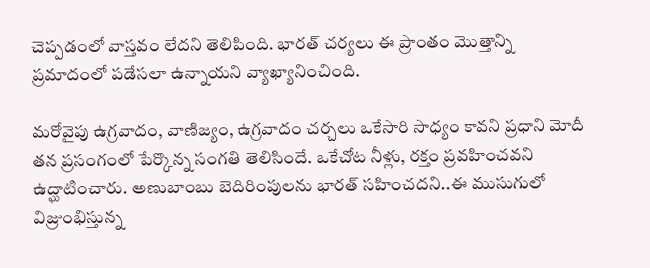చెప్పడంలో వాస్తవం లేదని తెలిపింది. భారత్ చర్యలు ఈ ప్రాంతం మొత్తాన్ని ప్రమాదంలో పడేసలా ఉన్నాయని వ్యాఖ్యానించింది.

మరోవైపు ఉగ్రవాదం, వాణిజ్యం, ఉగ్రవాదం చర్చలు ఒకేసారి సాధ్యం కావని ప్రధాని మోదీ తన ప్రసంగంలో పేర్కొన్న సంగతి తెలిసిందే. ఒకేచోట నీళ్లు, రక్తం ప్రవహించవని ఉద్ఘాటించారు. అణుబాంబు బెదిరింపులను భారత్ సహించదని..ఈ ముసుగులో విజ్రుంభిస్తున్న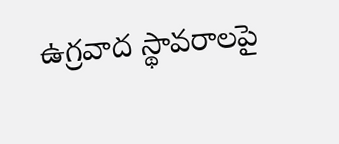ఉగ్రవాద స్థావరాలపై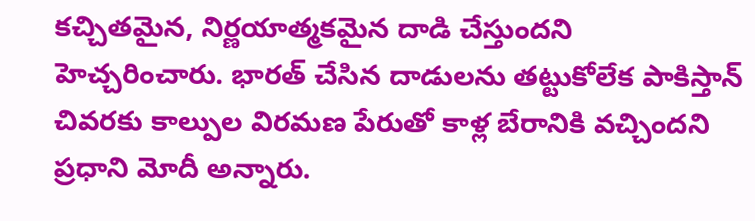కచ్చితమైన, నిర్ణయాత్మకమైన దాడి చేస్తుందని హెచ్చరించారు. భారత్ చేసిన దాడులను తట్టుకోలేక పాకిస్తాన్ చివరకు కాల్పుల విరమణ పేరుతో కాళ్ల బేరానికి వచ్చిందని ప్రధాని మోదీ అన్నారు.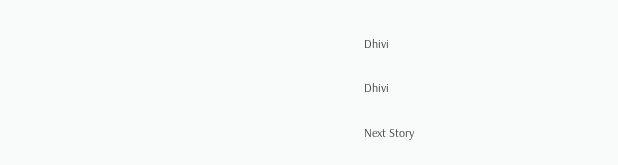Dhivi

Dhivi

Next Story